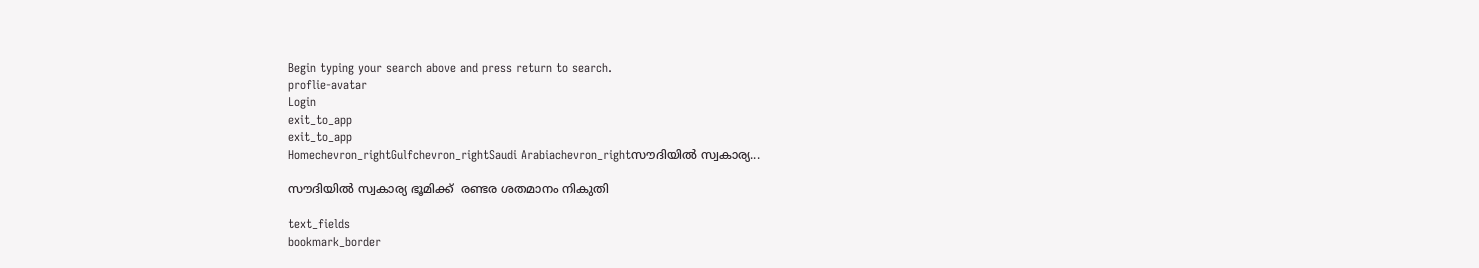Begin typing your search above and press return to search.
proflie-avatar
Login
exit_to_app
exit_to_app
Homechevron_rightGulfchevron_rightSaudi Arabiachevron_rightസൗദിയില്‍ സ്വകാര്യ...

സൗദിയില്‍ സ്വകാര്യ ഭൂമിക്ക്  രണ്ടര ശതമാനം നികുതി

text_fields
bookmark_border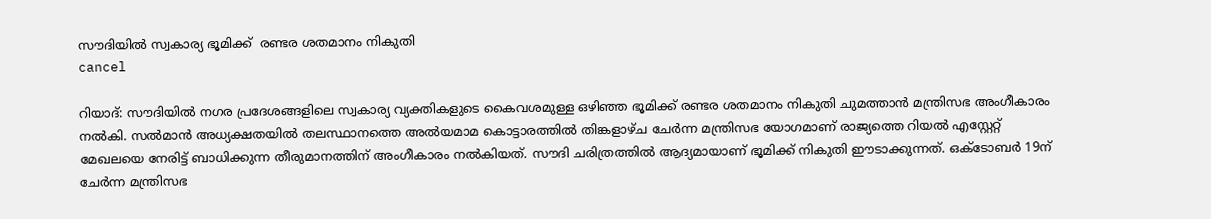സൗദിയില്‍ സ്വകാര്യ ഭൂമിക്ക്  രണ്ടര ശതമാനം നികുതി
cancel

റിയാദ്: സൗദിയില്‍ നഗര പ്രദേശങ്ങളിലെ സ്വകാര്യ വ്യക്തികളുടെ കൈവശമുള്ള ഒഴിഞ്ഞ ഭൂമിക്ക് രണ്ടര ശതമാനം നികുതി ചുമത്താന്‍ മന്ത്രിസഭ അംഗീകാരം നല്‍കി. സല്‍മാന്‍ അധ്യക്ഷതയില്‍ തലസ്ഥാനത്തെ അല്‍യമാമ കൊട്ടാരത്തില്‍ തിങ്കളാഴ്ച ചേര്‍ന്ന മന്ത്രിസഭ യോഗമാണ് രാജ്യത്തെ റിയല്‍ എസ്റ്റേറ്റ് മേഖലയെ നേരിട്ട് ബാധിക്കുന്ന തീരുമാനത്തിന് അംഗീകാരം നല്‍കിയത്. സൗദി ചരിത്രത്തില്‍ ആദ്യമായാണ് ഭൂമിക്ക് നികുതി ഈടാക്കുന്നത്. ഒക്ടോബര്‍ 19ന് ചേര്‍ന്ന മന്ത്രിസഭ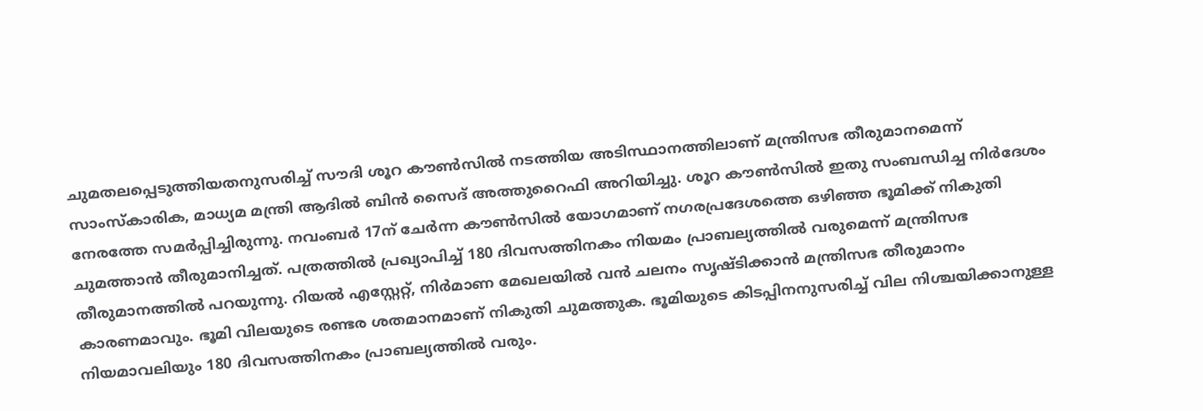ചുമതലപ്പെടുത്തിയതനുസരിച്ച് സൗദി ശൂറ കൗണ്‍സില്‍ നടത്തിയ അടിസ്ഥാനത്തിലാണ് മന്ത്രിസഭ തീരുമാനമെന്ന് സാംസ്കാരിക, മാധ്യമ മന്ത്രി ആദില്‍ ബിന്‍ സൈദ് അത്തുറൈഫി അറിയിച്ചു. ശൂറ കൗണ്‍സില്‍ ഇതു സംബന്ധിച്ച നിര്‍ദേശം നേരത്തേ സമര്‍പ്പിച്ചിരുന്നു. നവംബര്‍ 17ന് ചേര്‍ന്ന കൗണ്‍സില്‍ യോഗമാണ് നഗരപ്രദേശത്തെ ഒഴിഞ്ഞ ഭൂമിക്ക് നികുതി ചുമത്താന്‍ തീരുമാനിച്ചത്. പത്രത്തില്‍ പ്രഖ്യാപിച്ച് 180 ദിവസത്തിനകം നിയമം പ്രാബല്യത്തില്‍ വരുമെന്ന് മന്ത്രിസഭ തീരുമാനത്തില്‍ പറയുന്നു. റിയല്‍ എസ്റ്റേറ്റ്, നിര്‍മാണ മേഖലയില്‍ വന്‍ ചലനം സൃഷ്ടിക്കാന്‍ മന്ത്രിസഭ തീരുമാനം കാരണമാവും. ഭൂമി വിലയുടെ രണ്ടര ശതമാനമാണ് നികുതി ചുമത്തുക. ഭൂമിയുടെ കിടപ്പിനനുസരിച്ച് വില നിശ്ചയിക്കാനുള്ള നിയമാവലിയും 180 ദിവസത്തിനകം പ്രാബല്യത്തില്‍ വരും.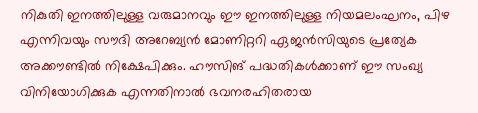നികുതി ഇനത്തിലുള്ള വരുമാനവും ഈ ഇനത്തിലുള്ള നിയമലംഘനം, പിഴ എന്നിവയും സൗദി അറേബ്യന്‍ മോണിറ്ററി ഏജന്‍സിയുടെ പ്രത്യേക അക്കൗണ്ടില്‍ നിക്ഷേപിക്കും. ഹൗസിങ് പദ്ധതികള്‍ക്കാണ് ഈ സംഖ്യ വിനിയോഗിക്കുക എന്നതിനാല്‍ ഭവനരഹിതരായ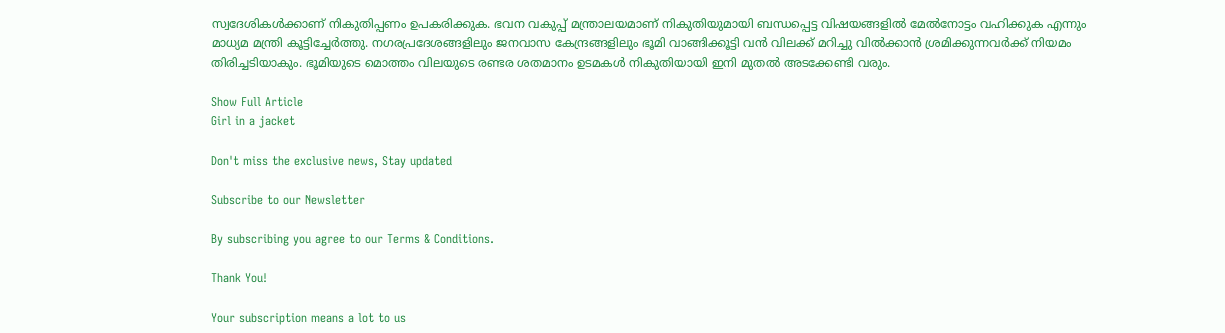സ്വദേശികള്‍ക്കാണ് നികുതിപ്പണം ഉപകരിക്കുക. ഭവന വകുപ്പ് മന്ത്രാലയമാണ് നികുതിയുമായി ബന്ധപ്പെട്ട വിഷയങ്ങളില്‍ മേല്‍നോട്ടം വഹിക്കുക എന്നും മാധ്യമ മന്ത്രി കൂട്ടിച്ചേര്‍ത്തു. നഗരപ്രദേശങ്ങളിലും ജനവാസ കേന്ദ്രങ്ങളിലും ഭൂമി വാങ്ങിക്കൂട്ടി വന്‍ വിലക്ക് മറിച്ചു വില്‍ക്കാന്‍ ശ്രമിക്കുന്നവര്‍ക്ക് നിയമം തിരിച്ചടിയാകും. ഭൂമിയുടെ മൊത്തം വിലയുടെ രണ്ടര ശതമാനം ഉടമകള്‍ നികുതിയായി ഇനി മുതല്‍ അടക്കേണ്ടി വരും.

Show Full Article
Girl in a jacket

Don't miss the exclusive news, Stay updated

Subscribe to our Newsletter

By subscribing you agree to our Terms & Conditions.

Thank You!

Your subscription means a lot to us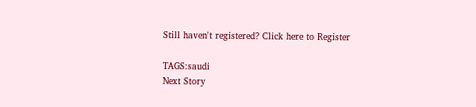Still haven't registered? Click here to Register

TAGS:saudi
Next Story